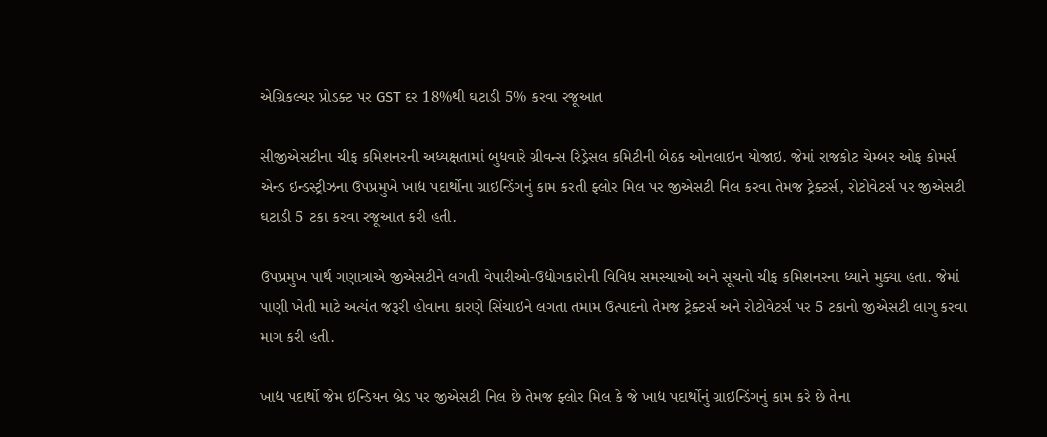એગ્રિકલ્ચર પ્રોડક્ટ પર GST દર 18%થી ઘટાડી 5% કરવા રજૂઆત

સીજીએસટીના ચીફ કમિશનરની અધ્યક્ષતામાં બુધવારે ગ્રીવન્સ રિડ્રેસલ કમિટીની બેઠક ઓનલાઇન યોજાઇ. જેમાં રાજકોટ ચેમ્બર ઓફ કોમર્સ એન્ડ ઇન્ડસ્ટ્રીઝના ઉપપ્રમુખે ખાદ્ય પદાર્થોના ગ્રાઇન્ડિંગનું કામ કરતી ફ્લોર મિલ પર જીએસટી નિલ કરવા તેમજ ટ્રેક્ટર્સ, રોટોવેટર્સ પર જીએસટી ઘટાડી 5 ટકા કરવા રજૂઆત કરી હતી.

ઉપપ્રમુખ પાર્થ ગણાત્રાએ જીએસટીને લગતી વેપારીઓ-ઉદ્યોગકારોની વિવિધ સમસ્યાઓ અને સૂચનો ચીફ કમિશનરના ધ્યાને મુક્યા હતા. જેમાં પાણી ખેતી માટે અત્યંત જરૂરી હોવાના કારણે સિંચાઇને લગતા તમામ ઉત્પાદનો તેમજ ટ્રેક્ટર્સ અને રોટોવેટર્સ પર 5 ટકાનો જીએસટી લાગુ કરવા માગ કરી હતી.

ખાદ્ય પદાર્થો જેમ ઇન્ડિયન બ્રેડ પર જીએસટી નિલ છે તેમજ ફ્લોર મિલ કે જે ખાદ્ય પદાર્થોનું ગ્રાઇન્ડિંગનું કામ કરે છે તેના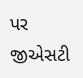પર જીએસટી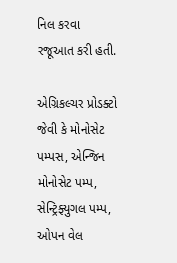નિલ કરવા રજૂઆત કરી હતી.

એગ્રિકલ્ચર પ્રોડક્ટો જેવી કે મોનોસેટ પમ્પસ, એન્જિન મોનોસેટ પમ્પ, સેન્ટ્રિફ્યુગલ પમ્પ, ઓપન વેલ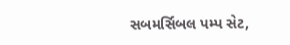સબમર્સિબલ પમ્પ સેટ,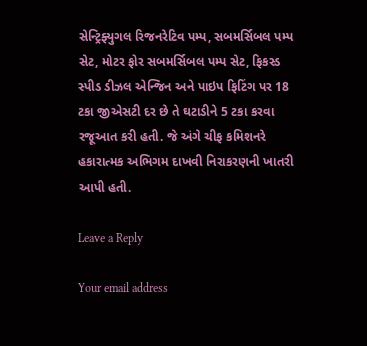સેન્ટ્રિફ્યુગલ રિજનરેટિવ પમ્પ, સબમર્સિબલ પમ્પ સેટ, મોટર ફોર સબમર્સિબલ પમ્પ સેટ, ફિકસ્ડ સ્પીડ ડીઝલ એન્જિન અને પાઇપ ફિટિંગ પર 18 ટકા જીએસટી દર છે તે ઘટાડીને 5 ટકા કરવા રજૂઆત કરી હતી. જે અંગે ચીફ કમિશનરે હકારાત્મક અભિગમ દાખવી નિરાકરણની ખાતરી આપી હતી.

Leave a Reply

Your email address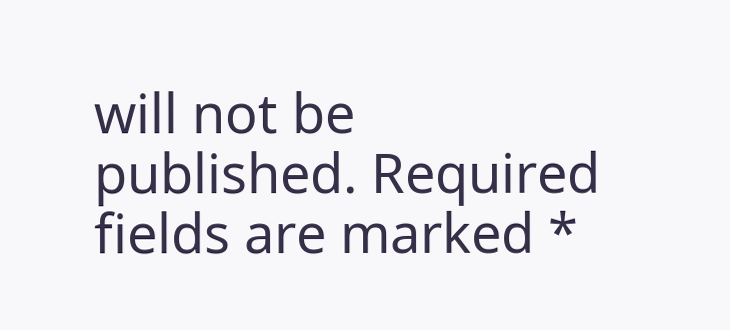will not be published. Required fields are marked *